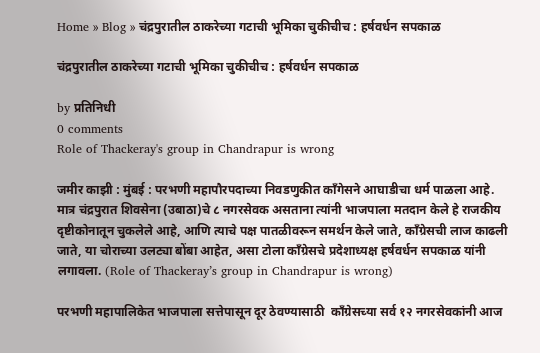Home » Blog » चंद्रपुरातील ठाकरेच्या गटाची भूमिका चुकीचीच : हर्षवर्धन सपकाळ

चंद्रपुरातील ठाकरेच्या गटाची भूमिका चुकीचीच : हर्षवर्धन सपकाळ

by प्रतिनिधी
0 comments
Role of Thackeray's group in Chandrapur is wrong

जमीर काझी : मुंबई : परभणी महापौरपदाच्या निवडणुकीत काँगेसने आघाडीचा धर्म पाळला आहे. मात्र चंद्रपुरात शिवसेना (उबाठा)चे ८ नगरसेवक असताना त्यांनी भाजपाला मतदान केले हे राजकीय दृष्टीकोनातून चुकलेले आहे, आणि त्याचे पक्ष पातळीवरून समर्थन केले जाते, काँग्रेसची लाज काढली जाते, या चोराच्या उलट्या बोंबा आहेत, असा टोला काँग्रेसचे प्रदेशाध्यक्ष हर्षवर्धन सपकाळ यांनी लगावला. (Role of Thackeray’s group in Chandrapur is wrong)

परभणी महापालिकेत भाजपाला सत्तेपासून दूर ठेवण्यासाठी  काँग्रेसच्या सर्व १२ नगरसेवकांनी आज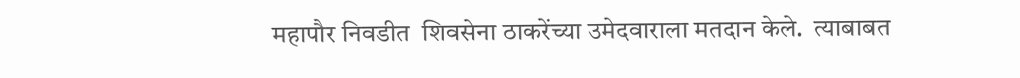महापौर निवडीत  शिवसेना ठाकरेंच्या उमेदवाराला मतदान केले.  त्याबाबत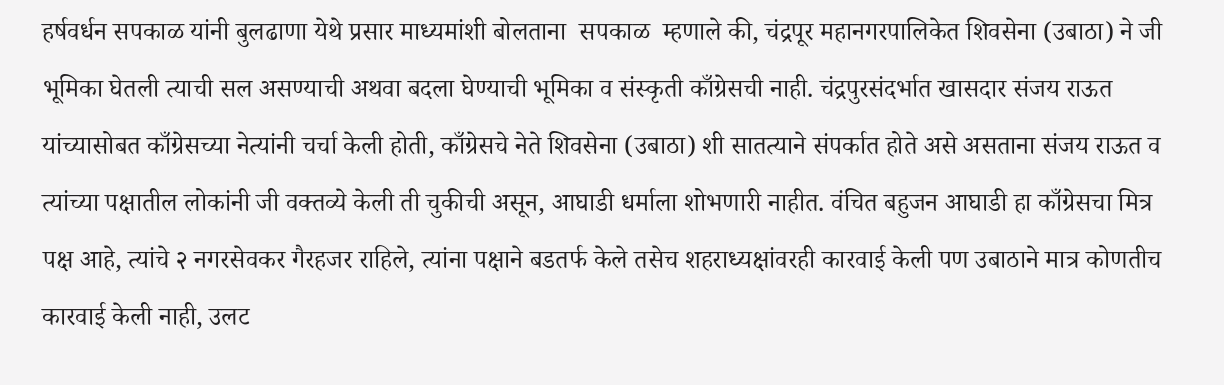हर्षवर्धन सपकाळ यांनी बुलढाणा येथे प्रसार माध्यमांशी बोलताना  सपकाळ  म्हणाले की, चंद्रपूर महानगरपालिकेत शिवसेना (उबाठा) ने जी भूमिका घेतली त्याची सल असण्याची अथवा बदला घेण्याची भूमिका व संस्कृती काँग्रेसची नाही. चंद्रपुरसंदर्भात खासदार संजय राऊत यांच्यासोबत काँग्रेसच्या नेत्यांनी चर्चा केली होती, काँग्रेसचे नेते शिवसेना (उबाठा) शी सातत्याने संपर्कात होते असे असताना संजय राऊत व त्यांच्या पक्षातील लोकांनी जी वक्तव्ये केली ती चुकीची असून, आघाडी धर्माला शोभणारी नाहीत. वंचित बहुजन आघाडी हा काँग्रेसचा मित्र पक्ष आहे, त्यांचे २ नगरसेवकर गैरहजर राहिले, त्यांना पक्षाने बडतर्फ केले तसेच शहराध्यक्षांवरही कारवाई केली पण उबाठाने मात्र कोणतीच कारवाई केली नाही, उलट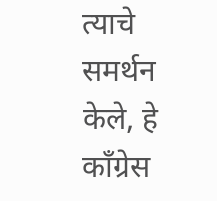त्याचे समर्थन केले, हे काँग्रेस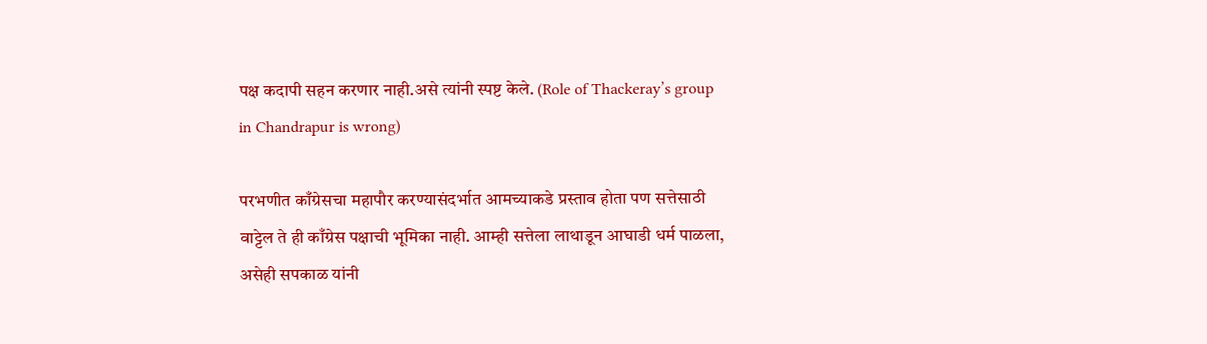पक्ष कदापी सहन करणार नाही.असे त्यांनी स्पष्ट केले. (Role of Thackeray’s group in Chandrapur is wrong)

परभणीत काँग्रेसचा महापौर करण्यासंदर्भात आमच्याकडे प्रस्ताव होता पण सत्तेसाठी वाट्टेल ते ही काँग्रेस पक्षाची भूमिका नाही. आम्ही सत्तेला लाथाडून आघाडी धर्म पाळला, असेही सपकाळ यांनी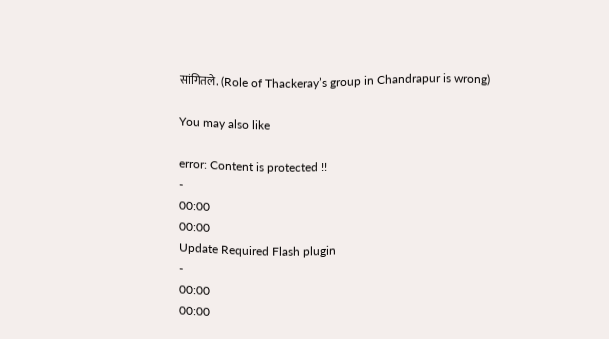सांगितले. (Role of Thackeray’s group in Chandrapur is wrong)

You may also like

error: Content is protected !!
-
00:00
00:00
Update Required Flash plugin
-
00:00
00:00